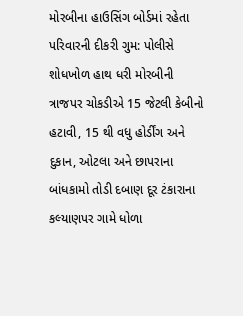મોરબીના હાઉસિંગ બોર્ડમાં રહેતા પરિવારની દીકરી ગુમ: પોલીસે શોધખોળ હાથ ધરી મોરબીની ત્રાજપર ચોકડીએ 15 જેટલી કેબીનો હટાવી, 15 થી વધુ હોર્ડીંગ અને દુકાન, ઓટલા અને છાપરાના બાંધકામો તોડી દબાણ દૂર ટંકારાના કલ્યાણપર ગામે ધોળા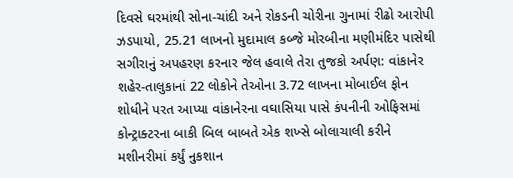દિવસે ઘરમાંથી સોના-ચાંદી અને રોકડની ચોરીના ગુનામાં રીઢો આરોપી ઝડપાયો, 25.21 લાખનો મુદામાલ કબ્જે મોરબીના મણીમંદિર પાસેથી સગીરાનું અપહરણ કરનાર જેલ હવાલે તેરા તુજકો અર્પણ: વાંકાનેર શહેર-તાલુકાનાં 22 લોકોને તેઓના 3.72 લાખના મોબાઈલ ફોન શોધીને પરત આપ્યા વાંકાનેરના વઘાસિયા પાસે કંપનીની ઓફિસમાં કોન્ટ્રાક્ટરના બાકી બિલ બાબતે એક શખ્સે બોલાચાલી કરીને મશીનરીમાં કર્યું નુકશાન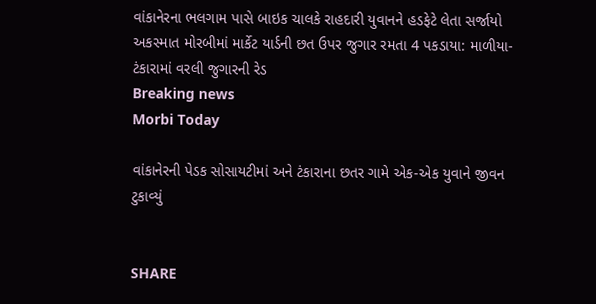વાંકાનેરના ભલગામ પાસે બાઇક ચાલકે રાહદારી યુવાનને હડફેટે લેતા સર્જાયો અકસ્માત મોરબીમાં માર્કેટ યાર્ડની છત ઉપર જુગાર રમતા 4 પકડાયા: માળીયા-ટંકારામાં વરલી જુગારની રેડ
Breaking news
Morbi Today

વાંકાનેરની પેડક સોસાયટીમાં અને ટંકારાના છતર ગામે એક-એક યુવાને જીવન ટુકાવ્યું


SHARE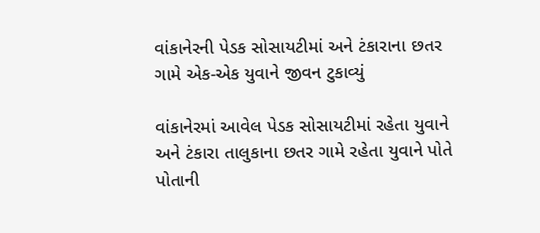વાંકાનેરની પેડક સોસાયટીમાં અને ટંકારાના છતર ગામે એક-એક યુવાને જીવન ટુકાવ્યું

વાંકાનેરમાં આવેલ પેડક સોસાયટીમાં રહેતા યુવાને અને ટંકારા તાલુકાના છતર ગામે રહેતા યુવાને પોતે પોતાની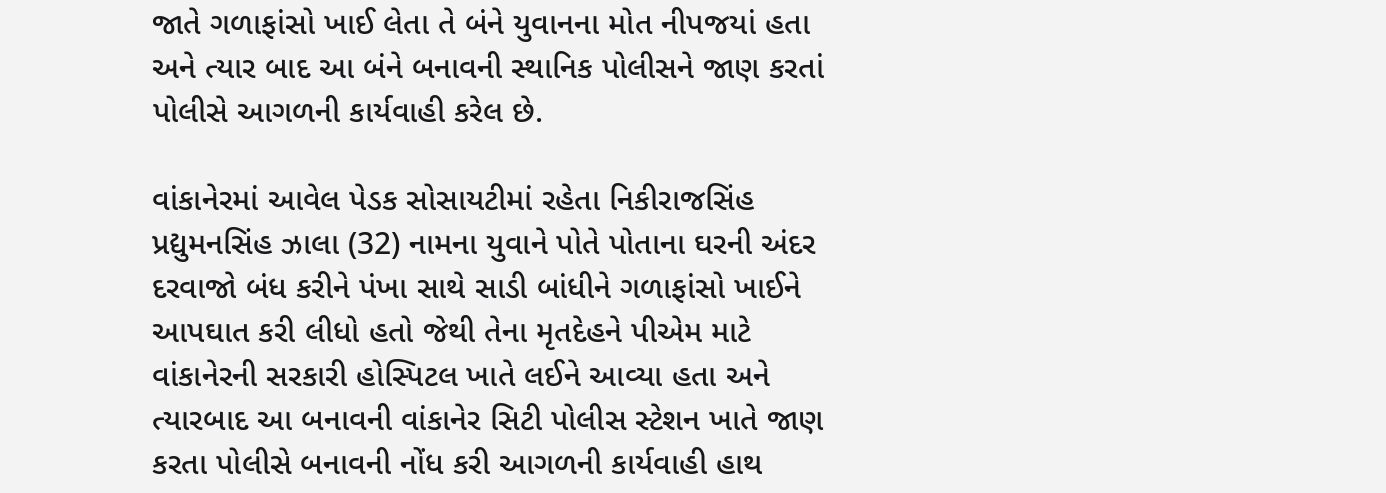જાતે ગળાફાંસો ખાઈ લેતા તે બંને યુવાનના મોત નીપજયાં હતા અને ત્યાર બાદ આ બંને બનાવની સ્થાનિક પોલીસને જાણ કરતાં પોલીસે આગળની કાર્યવાહી કરેલ છે.

વાંકાનેરમાં આવેલ પેડક સોસાયટીમાં રહેતા નિકીરાજસિંહ પ્રદ્યુમનસિંહ ઝાલા (32) નામના યુવાને પોતે પોતાના ઘરની અંદર દરવાજો બંધ કરીને પંખા સાથે સાડી બાંધીને ગળાફાંસો ખાઈને આપઘાત કરી લીધો હતો જેથી તેના મૃતદેહને પીએમ માટે વાંકાનેરની સરકારી હોસ્પિટલ ખાતે લઈને આવ્યા હતા અને ત્યારબાદ આ બનાવની વાંકાનેર સિટી પોલીસ સ્ટેશન ખાતે જાણ કરતા પોલીસે બનાવની નોંધ કરી આગળની કાર્યવાહી હાથ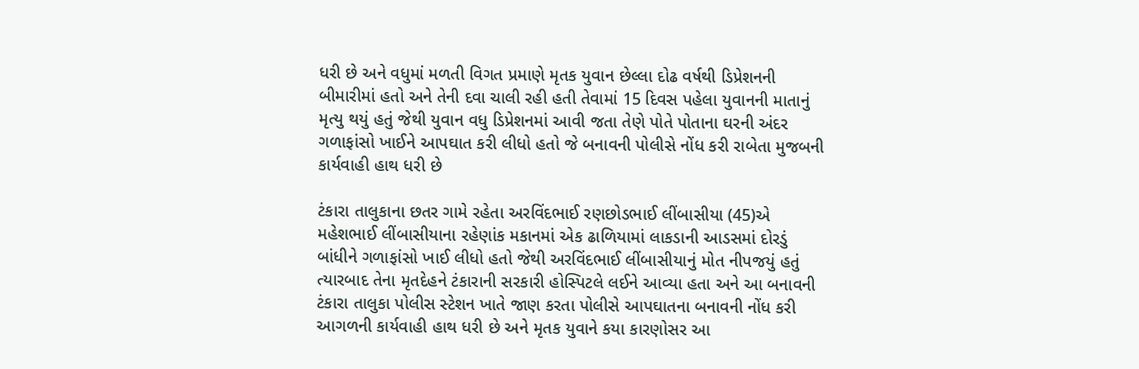ધરી છે અને વધુમાં મળતી વિગત પ્રમાણે મૃતક યુવાન છેલ્લા દોઢ વર્ષથી ડિપ્રેશનની બીમારીમાં હતો અને તેની દવા ચાલી રહી હતી તેવામાં 15 દિવસ પહેલા યુવાનની માતાનું મૃત્યુ થયું હતું જેથી યુવાન વધુ ડિપ્રેશનમાં આવી જતા તેણે પોતે પોતાના ઘરની અંદર ગળાફાંસો ખાઈને આપઘાત કરી લીધો હતો જે બનાવની પોલીસે નોંધ કરી રાબેતા મુજબની કાર્યવાહી હાથ ધરી છે

ટંકારા તાલુકાના છતર ગામે રહેતા અરવિંદભાઈ રણછોડભાઈ લીંબાસીયા (45)એ મહેશભાઈ લીંબાસીયાના રહેણાંક મકાનમાં એક ઢાળિયામાં લાકડાની આડસમાં દોરડું બાંધીને ગળાફાંસો ખાઈ લીધો હતો જેથી અરવિંદભાઈ લીંબાસીયાનું મોત નીપજયું હતું ત્યારબાદ તેના મૃતદેહને ટંકારાની સરકારી હોસ્પિટલે લઈને આવ્યા હતા અને આ બનાવની ટંકારા તાલુકા પોલીસ સ્ટેશન ખાતે જાણ કરતા પોલીસે આપઘાતના બનાવની નોંધ કરી આગળની કાર્યવાહી હાથ ધરી છે અને મૃતક યુવાને કયા કારણોસર આ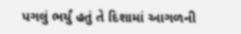પગલું ભર્યું હતું તે દિશામાં આગળની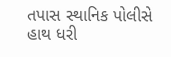તપાસ સ્થાનિક પોલીસે હાથ ધરી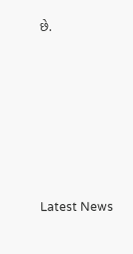છે.








Latest News